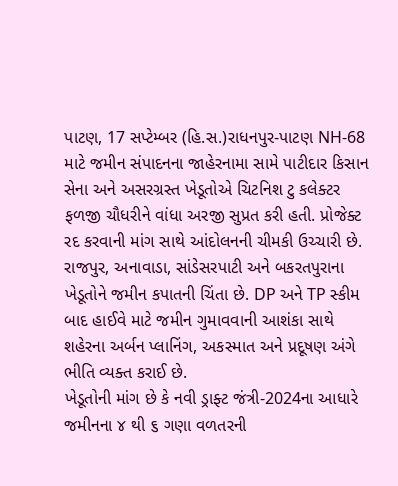પાટણ, 17 સપ્ટેમ્બર (હિ.સ.)રાધનપુર-પાટણ NH-68 માટે જમીન સંપાદનના જાહેરનામા સામે પાટીદાર કિસાન સેના અને અસરગ્રસ્ત ખેડૂતોએ ચિટનિશ ટુ કલેક્ટર ફળજી ચૌધરીને વાંધા અરજી સુપ્રત કરી હતી. પ્રોજેક્ટ રદ કરવાની માંગ સાથે આંદોલનની ચીમકી ઉચ્ચારી છે.
રાજપુર, અનાવાડા, સાંડેસરપાટી અને બકરતપુરાના ખેડૂતોને જમીન કપાતની ચિંતા છે. DP અને TP સ્કીમ બાદ હાઈવે માટે જમીન ગુમાવવાની આશંકા સાથે શહેરના અર્બન પ્લાનિંગ, અકસ્માત અને પ્રદૂષણ અંગે ભીતિ વ્યક્ત કરાઈ છે.
ખેડૂતોની માંગ છે કે નવી ડ્રાફ્ટ જંત્રી-2024ના આધારે જમીનના ૪ થી ૬ ગણા વળતરની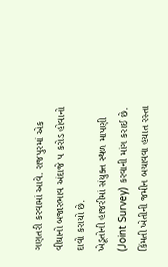ગણતરી કરવામાં આવે. રાજપુરમાં એક વીઘાનો બજારભાવ અંદાજે ૫ કરોડ હોવાનો દાવો કરાયો છે.
ખેડૂતોની હાજરીમાં સંયુક્ત સ્થળ માપણી (Joint Survey) કરવાની માંગ કરાઈ છે. કિંમતી ખેતીની જમીન બચાવવા હયાત રસ્તા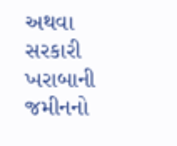અથવા સરકારી ખરાબાની જમીનનો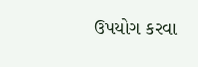ઉપયોગ કરવા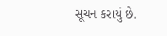સૂચન કરાયું છે.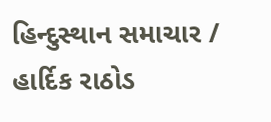હિન્દુસ્થાન સમાચાર / હાર્દિક રાઠોડ